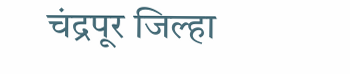चंद्रपूर जिल्हा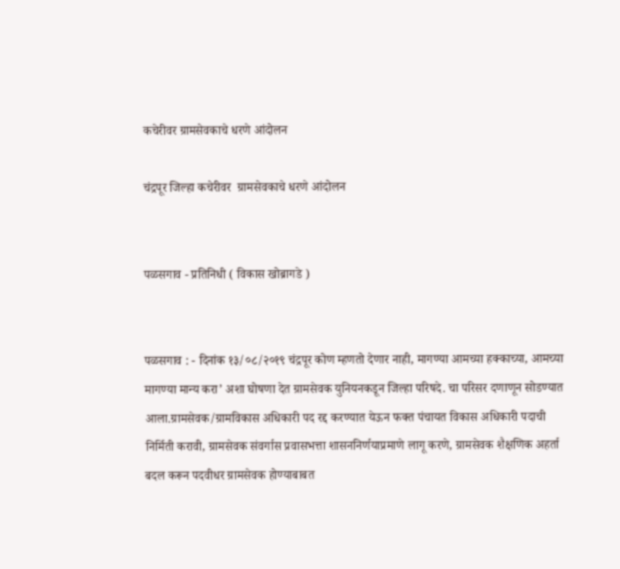कचेरीवर ग्रामसेवकाचे धरणे आंदोलन

चंद्रपूर जिल्हा कचेरीवर  ग्रामसेवकाचे धरणे आंदोलन


पळसगाव - प्रतिनिधी ( विकास खोब्रागडे )


पळसगाव : - दिनांक १३/०८/२०१९ चंद्रपूर कोण म्हणतो देणार नाही, मागण्या आमच्या हक्काच्या, आमच्या मागण्या मान्य करा’ अशा घोषणा देत ग्रामसेवक युनियनकडून जिल्हा परिषदे. चा परिसर दणाणून सोडण्यात आला.ग्रामसेवक/ग्रामविकास अधिकारी पद रद्द करण्यात येऊन फक्त पंचायत विकास अधिकारी पदाची निर्मिती करावी, ग्रामसेवक संवर्गास प्रवासभत्ता शासननिर्णयाप्रमाणे लागू करणे, ग्रामसेवक शैक्षणिक अहर्ता बदल करून पदवीधर ग्रामसेवक होण्याबाबत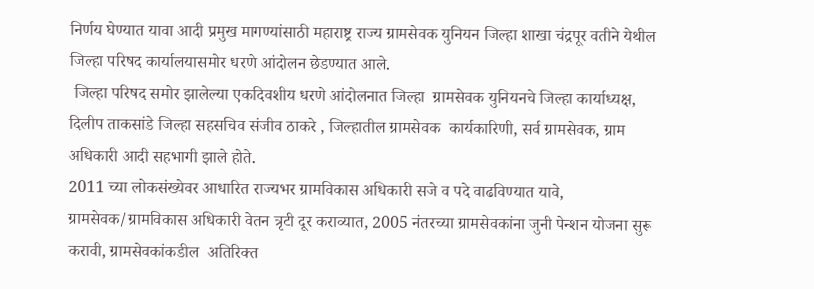निर्णय घेण्यात यावा आदी प्रमुख मागण्यांसाठी महाराष्ट्र राज्य ग्रामसेवक युनियन जिल्हा शाखा चंद्रपूर वतीने येथील जिल्हा परिषद कार्यालयासमोर धरणे आंदोलन छेडण्यात आले.
 जिल्हा परिषद समोर झालेल्या एकदिवशीय धरणे आंदोलनात जिल्हा  ग्रामसेवक युनियनचे जिल्हा कार्याध्यक्ष, दिलीप ताकसांडे जिल्हा सहसचिव संजीव ठाकरे , जिल्हातील ग्रामसेवक  कार्यकारिणी, सर्व ग्रामसेवक, ग्राम अधिकारी आदी सहभागी झाले होते.
2011 च्या लोकसंख्येवर आधारित राज्यभर ग्रामविकास अधिकारी सजे व पदे वाढविण्यात यावे, ग्रामसेवक/ग्रामविकास अधिकारी वेतन त्रृटी दूर कराव्यात, 2005 नंतरच्या ग्रामसेवकांना जुनी पेन्शन योजना सुरू करावी, ग्रामसेवकांकडील  अतिरिक्त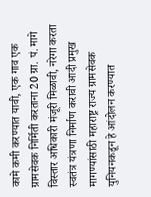कामे कमी करण्यात यावी, एक गाव एक ग्रामसेवक निर्मिती करताना 20 ग्रा. पं. मागे विस्तार अधिकारी मंजूरी मिळावी, नरेगा करता स्वतंत्र यंत्रणा निर्माण करावी आदी प्रमुख मागण्यांसाठी महाराष्ट्र राज्य ग्रामसेवक युनियनकडून हे आंदोलन करण्यात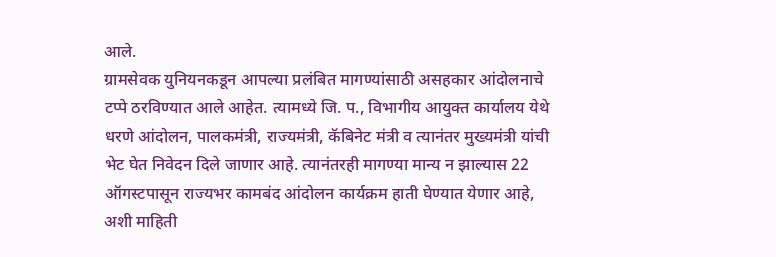आले.
ग्रामसेवक युनियनकडून आपल्या प्रलंबित मागण्यांसाठी असहकार आंदोलनाचे टप्पे ठरविण्यात आले आहेत. त्यामध्ये जि. प., विभागीय आयुक्त कार्यालय येथे धरणे आंदोलन, पालकमंत्री, राज्यमंत्री, कॅबिनेट मंत्री व त्यानंतर मुख्यमंत्री यांची भेट घेत निवेदन दिले जाणार आहे. त्यानंतरही मागण्या मान्य न झाल्यास 22 ऑगस्टपासून राज्यभर कामबंद आंदोलन कार्यक्रम हाती घेण्यात येणार आहे, अशी माहिती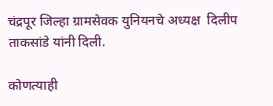चंद्रपूर जिल्हा ग्रामसेवक युनियनचे अध्यक्ष  दिलीप ताकसांडे यांनी दिली.

कोणत्याही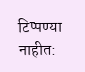टिप्पण्‍या नाहीत: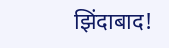झिंदाबाद!